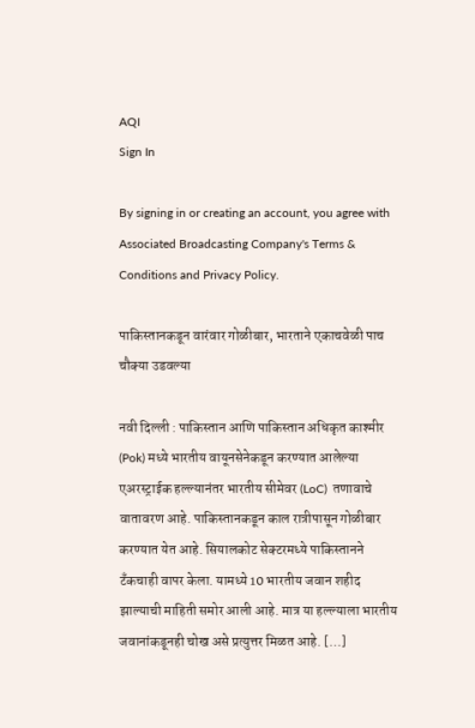AQI
Sign In

By signing in or creating an account, you agree with Associated Broadcasting Company's Terms & Conditions and Privacy Policy.

पाकिस्तानकडून वारंवार गोळीबार, भारताने एकाचवेळी पाच चौक्या उडवल्या

नवी दिल्ली : पाकिस्तान आणि पाकिस्तान अधिकृत काश्मीर (Pok) मध्ये भारतीय वायूनसेनेकडून करण्यात आलेल्या एअरस्ट्राईक हल्ल्यानंतर भारतीय सीमेवर (LoC)  तणावाचे वातावरण आहे. पाकिस्तानकडून काल रात्रीपासून गोळीबार करण्यात येत आहे. सियालकोट सेक्टरमध्ये पाकिस्तानने टँकचाही वापर केला. यामध्ये 10 भारतीय जवान शहीद झाल्याची माहिती समोर आली आहे. मात्र या हल्ल्याला भारतीय जवानांकडूनही चोख असे प्रत्युत्तर मिळत आहे. […]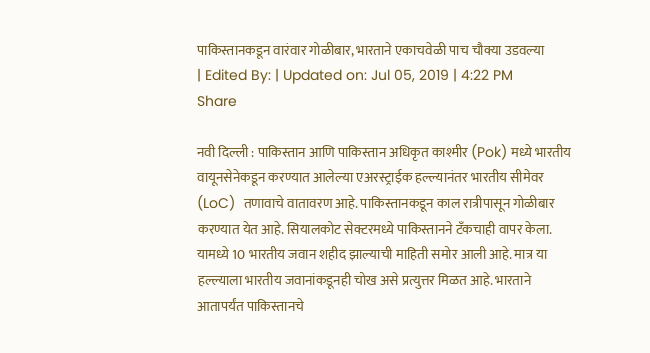पाकिस्तानकडून वारंवार गोळीबार, भारताने एकाचवेळी पाच चौक्या उडवल्या
| Edited By: | Updated on: Jul 05, 2019 | 4:22 PM
Share

नवी दिल्ली : पाकिस्तान आणि पाकिस्तान अधिकृत काश्मीर (Pok) मध्ये भारतीय वायूनसेनेकडून करण्यात आलेल्या एअरस्ट्राईक हल्ल्यानंतर भारतीय सीमेवर (LoC)  तणावाचे वातावरण आहे. पाकिस्तानकडून काल रात्रीपासून गोळीबार करण्यात येत आहे. सियालकोट सेक्टरमध्ये पाकिस्तानने टँकचाही वापर केला. यामध्ये 10 भारतीय जवान शहीद झाल्याची माहिती समोर आली आहे. मात्र या हल्ल्याला भारतीय जवानांकडूनही चोख असे प्रत्युत्तर मिळत आहे. भारताने आतापर्यंत पाकिस्तानचे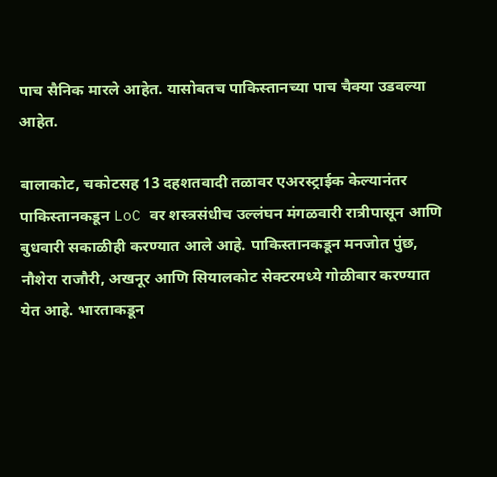पाच सैनिक मारले आहेत. यासोबतच पाकिस्तानच्या पाच चैक्या उडवल्या आहेत.

बालाकोट, चकोटसह 13 दहशतवादी तळावर एअरस्ट्राईक केल्यानंतर पाकिस्तानकडून LoC वर शस्त्रसंधीच उल्लंघन मंगळवारी रात्रीपासून आणि बुधवारी सकाळीही करण्यात आले आहे. पाकिस्तानकडून मनजोत पुंछ, नौशेरा राजौरी, अखनूर आणि सियालकोट सेक्टरमध्ये गोळीबार करण्यात येत आहे. भारताकडून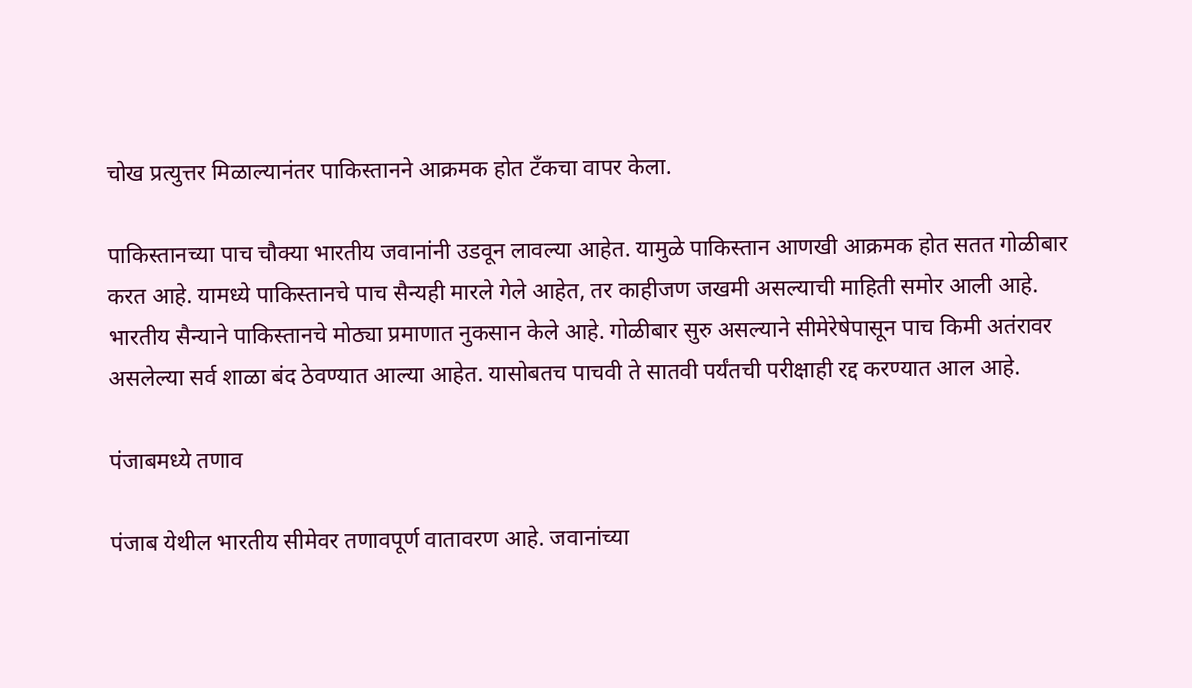चोख प्रत्युत्तर मिळाल्यानंतर पाकिस्तानने आक्रमक होत टँकचा वापर केला.

पाकिस्तानच्या पाच चौक्या भारतीय जवानांनी उडवून लावल्या आहेत. यामुळे पाकिस्तान आणखी आक्रमक होत सतत गोळीबार करत आहे. यामध्ये पाकिस्तानचे पाच सैन्यही मारले गेले आहेत, तर काहीजण जखमी असल्याची माहिती समोर आली आहे. भारतीय सैन्याने पाकिस्तानचे मोठ्या प्रमाणात नुकसान केले आहे. गोळीबार सुरु असल्याने सीमेरेषेपासून पाच किमी अतंरावर असलेल्या सर्व शाळा बंद ठेवण्यात आल्या आहेत. यासोबतच पाचवी ते सातवी पर्यंतची परीक्षाही रद्द करण्यात आल आहे.

पंजाबमध्ये तणाव

पंजाब येथील भारतीय सीमेवर तणावपूर्ण वातावरण आहे. जवानांच्या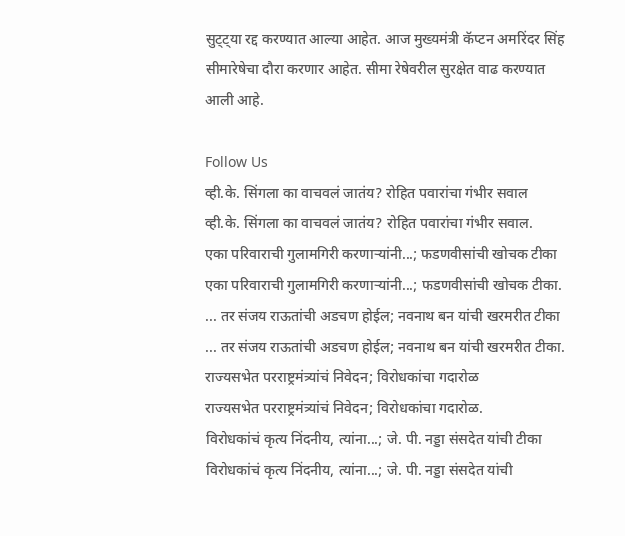सुट्ट्या रद्द करण्यात आल्या आहेत. आज मुख्यमंत्री कॅप्टन अमरिंदर सिंह सीमारेषेचा दौरा करणार आहेत. सीमा रेषेवरील सुरक्षेत वाढ करण्यात आली आहे.

Follow Us
व्ही.के. सिंगला का वाचवलं जातंय? रोहित पवारांचा गंभीर सवाल
व्ही.के. सिंगला का वाचवलं जातंय? रोहित पवारांचा गंभीर सवाल.
एका परिवाराची गुलामगिरी करणाऱ्यांनी...; फडणवीसांची खोचक टीका
एका परिवाराची गुलामगिरी करणाऱ्यांनी...; फडणवीसांची खोचक टीका.
... तर संजय राऊतांची अडचण होईल; नवनाथ बन यांची खरमरीत टीका
... तर संजय राऊतांची अडचण होईल; नवनाथ बन यांची खरमरीत टीका.
राज्यसभेत परराष्ट्रमंत्र्यांचं निवेदन; विरोधकांचा गदारोळ
राज्यसभेत परराष्ट्रमंत्र्यांचं निवेदन; विरोधकांचा गदारोळ.
विरोधकांचं कृत्य निंदनीय, त्यांना...; जे. पी. नड्डा संसदेत यांची टीका
विरोधकांचं कृत्य निंदनीय, त्यांना...; जे. पी. नड्डा संसदेत यांची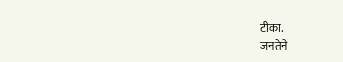टीका.
जनतेने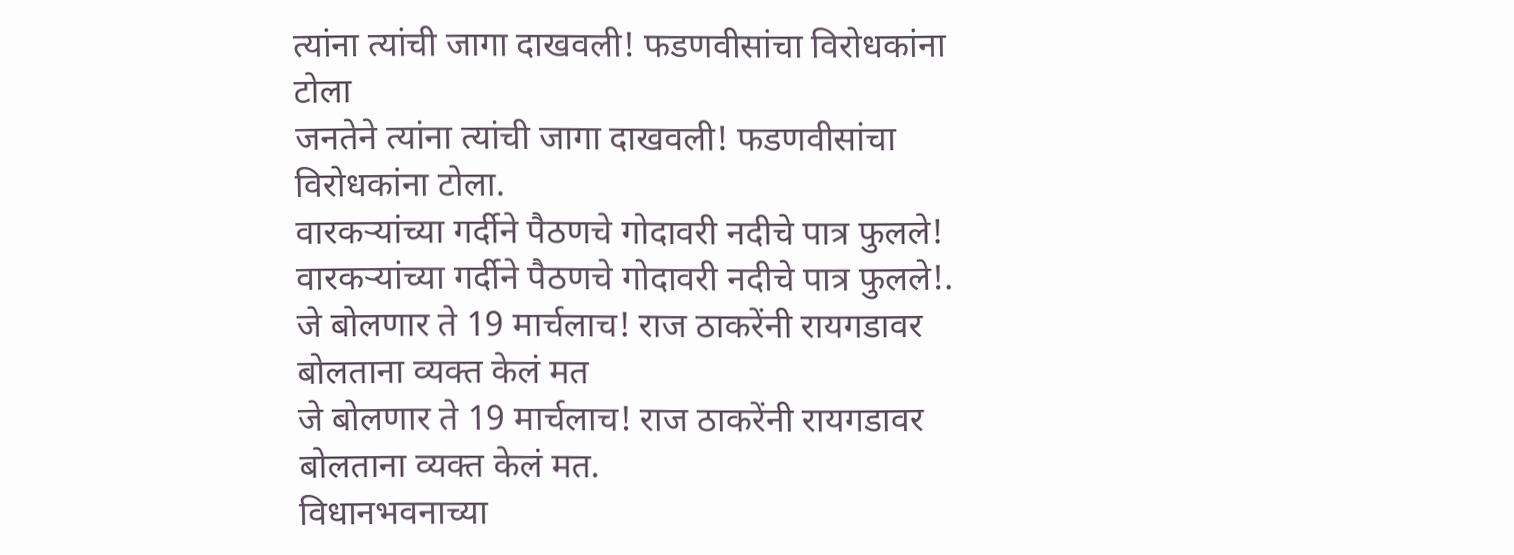त्यांना त्यांची जागा दाखवली! फडणवीसांचा विरोधकांना टोला
जनतेने त्यांना त्यांची जागा दाखवली! फडणवीसांचा विरोधकांना टोला.
वारकऱ्यांच्या गर्दीने पैठणचे गोदावरी नदीचे पात्र फुलले!
वारकऱ्यांच्या गर्दीने पैठणचे गोदावरी नदीचे पात्र फुलले!.
जे बोलणार ते 19 मार्चलाच! राज ठाकरेंनी रायगडावर बोलताना व्यक्त केलं मत
जे बोलणार ते 19 मार्चलाच! राज ठाकरेंनी रायगडावर बोलताना व्यक्त केलं मत.
विधानभवनाच्या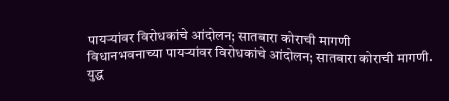पायऱ्यांवर विरोधकांचे आंदोलन; सातबारा कोराची मागणी
विधानभवनाच्या पायऱ्यांवर विरोधकांचे आंदोलन; सातबारा कोराची मागणी.
युद्ध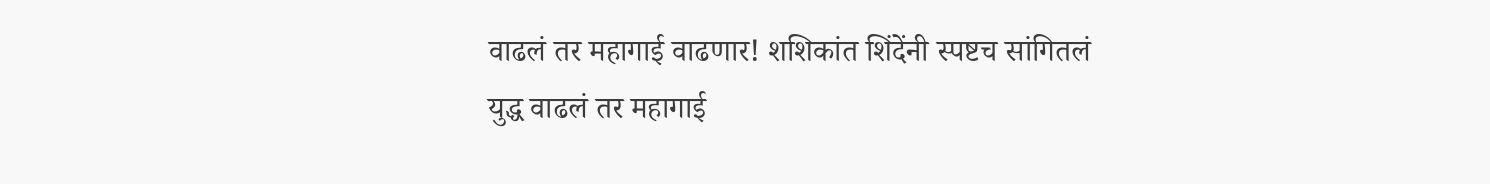वाढलं तर महागाई वाढणार! शशिकांत शिंदेंनी स्पष्टच सांगितलं
युद्ध वाढलं तर महागाई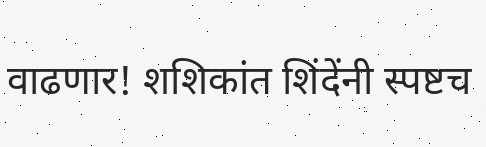वाढणार! शशिकांत शिंदेंनी स्पष्टच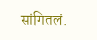सांगितलं.